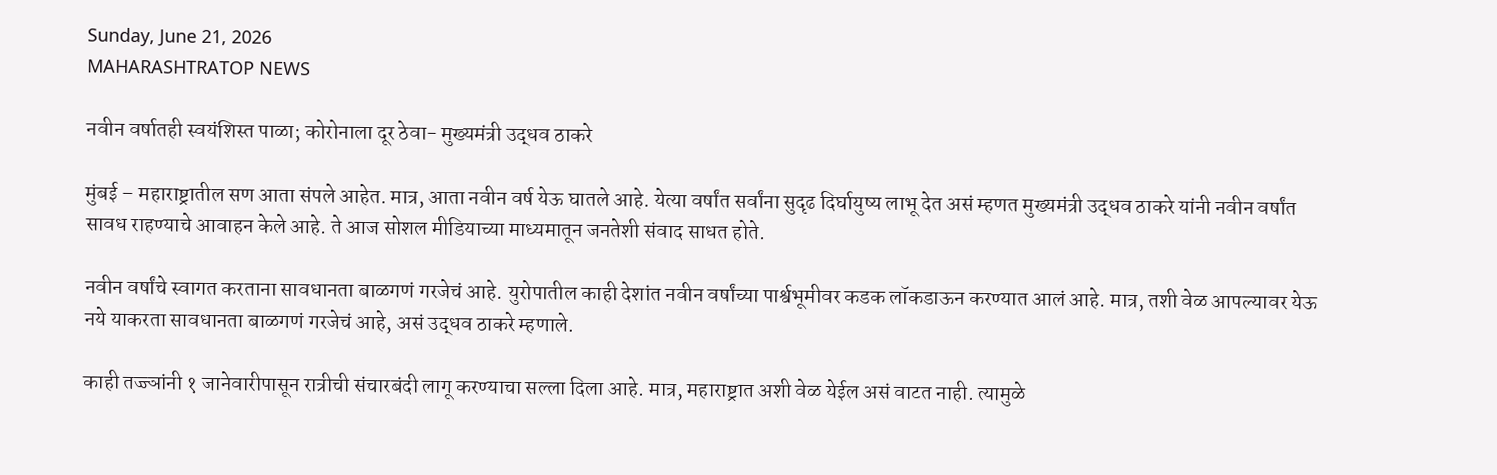Sunday, June 21, 2026
MAHARASHTRATOP NEWS

नवीन वर्षातही स्वयंशिस्त पाळा; कोरोनाला दूर ठेवा- मुख्यमंत्री उद्धव ठाकरे

मुंबई – महाराष्ट्रातील सण आता संपले आहेत. मात्र, आता नवीन वर्ष येऊ घातले आहे. येत्या वर्षांत सर्वांना सुदृढ दिर्घायुष्य लाभू देत असं म्हणत मुख्यमंत्री उद्धव ठाकरे यांनी नवीन वर्षांत सावध राहण्याचे आवाहन केले आहे. ते आज सोशल मीडियाच्या माध्यमातून जनतेशी संवाद साधत होते.

नवीन वर्षांचे स्वागत करताना सावधानता बाळगणं गरजेचं आहे. युरोपातील काही देशांत नवीन वर्षांच्या पार्श्वभूमीवर कडक लॉकडाऊन करण्यात आलं आहे. मात्र, तशी वेळ आपल्यावर येऊ नये याकरता सावधानता बाळगणं गरजेचं आहे, असं उद्धव ठाकरे म्हणाले.

काही तज्ज्ञांनी १ जानेवारीपासून रात्रीची संचारबंदी लागू करण्याचा सल्ला दिला आहे. मात्र, महाराष्ट्रात अशी वेळ येईल असं वाटत नाही. त्यामुळे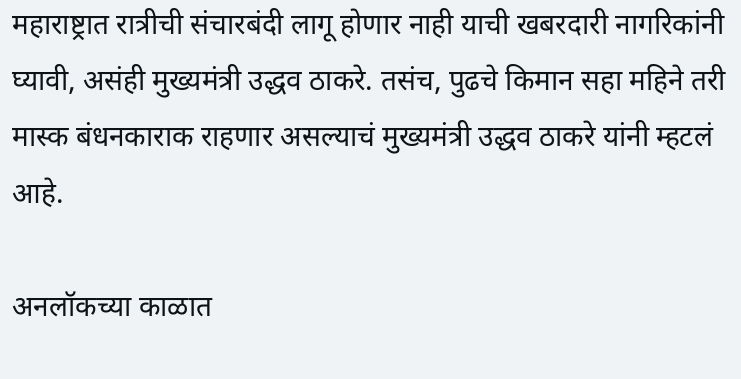महाराष्ट्रात रात्रीची संचारबंदी लागू होणार नाही याची खबरदारी नागरिकांनी घ्यावी, असंही मुख्यमंत्री उद्धव ठाकरे. तसंच, पुढचे किमान सहा महिने तरी मास्क बंधनकाराक राहणार असल्याचं मुख्यमंत्री उद्धव ठाकरे यांनी म्हटलं आहे.

अनलॉकच्या काळात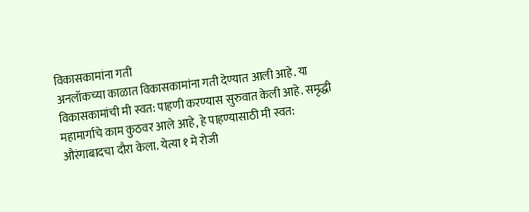विकासकामांना गती
अनलॉकच्या काळात विकासकामांना गती देण्यात आली आहे. या विकासकामांची मी स्वत: पाहणी करण्यास सुरुवात केली आहे. समृद्धी महामार्गाचे काम कुठवर आले आहे, हे पाहण्यासाठी मी स्वत: औरंगाबादचा दौरा केला. येत्या १ मे रोजी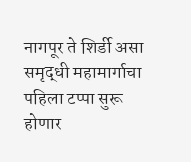नागपूर ते शिर्डी असा समृद्धी महामार्गाचा पहिला टप्पा सुरू होणार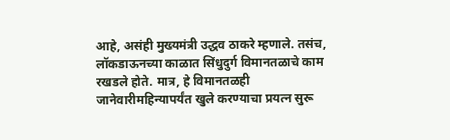आहे, असंही मुख्यमंत्री उद्धव ठाकरे म्हणाले. तसंच, लॉकडाऊनच्या काळात सिंधुदुर्ग विमानतळाचे काम रखडले होते. मात्र, हे विमानतळही जानेवारीमहिन्यापर्यंत खुले करण्याचा प्रयत्न सुरू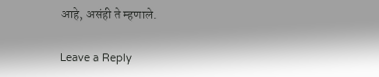आहे, असंही ते म्हणाले.

Leave a Reply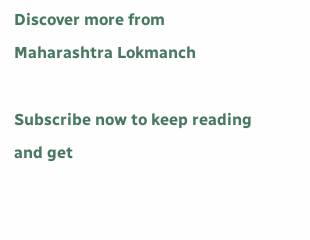Discover more from Maharashtra Lokmanch

Subscribe now to keep reading and get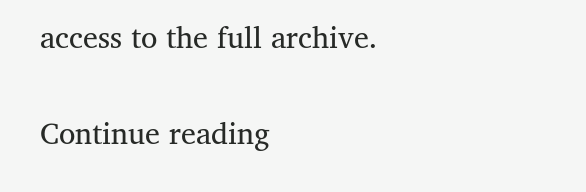access to the full archive.

Continue reading